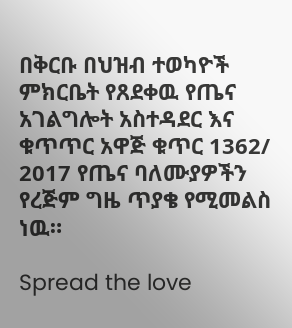በቅርቡ በህዝብ ተወካዮች ምክርቤት የጸደቀዉ የጤና አገልግሎት አስተዳደር እና ቁጥጥር አዋጅ ቁጥር 1362/ 2017 የጤና ባለሙያዎችን የረጅም ግዜ ጥያቄ የሚመልስ ነዉ።

Spread the love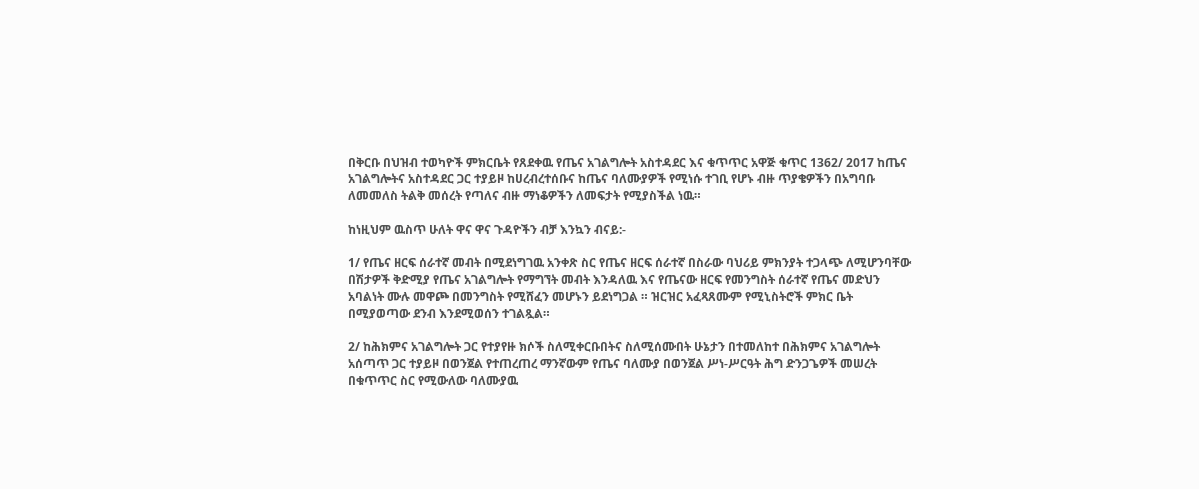በቅርቡ በህዝብ ተወካዮች ምክርቤት የጸደቀዉ የጤና አገልግሎት አስተዳደር እና ቁጥጥር አዋጅ ቁጥር 1362/ 2017 ከጤና አገልግሎትና አስተዳደር ጋር ተያይዞ ከሀረብረተሰቡና ከጤና ባለሙያዎች የሚነሱ ተገቢ የሆኑ ብዙ ጥያቄዎችን በአግባቡ ለመመለስ ትልቅ መሰረት የጣለና ብዙ ማነቆዎችን ለመፍታት የሚያስችል ነዉ።

ከነዚህም ዉስጥ ሁለት ዋና ዋና ጉዳዮችን ብቻ እንኳን ብናይ:-

1/ የጤና ዘርፍ ሰራተኛ መብት በሚደነግገዉ አንቀጽ ስር የጤና ዘርፍ ሰራተኛ በስራው ባህሪይ ምክንያት ተጋላጭ ለሚሆንባቸው በሽታዎች ቅድሚያ የጤና አገልግሎት የማግኘት መብት እንዳለዉ እና የጤናው ዘርፍ የመንግስት ሰራተኛ የጤና መድህን አባልነት ሙሉ መዋጮ በመንግስት የሚሸፈን መሆኑን ይደነግጋል ። ዝርዝር አፈጻጸሙም የሚኒስትሮች ምክር ቤት በሚያወጣው ደንብ እንደሚወሰን ተገልጿል።

2/ ከሕክምና አገልግሎት ጋር የተያየዙ ክሶች ስለሚቀርቡበትና ስለሚሰሙበት ሁኔታን በተመለከተ በሕክምና አገልግሎት አሰጣጥ ጋር ተያይዞ በወንጀል የተጠረጠረ ማንኛውም የጤና ባለሙያ በወንጀል ሥነ-ሥርዓት ሕግ ድንጋጌዎች መሠረት በቁጥጥር ስር የሚውለው ባለሙያዉ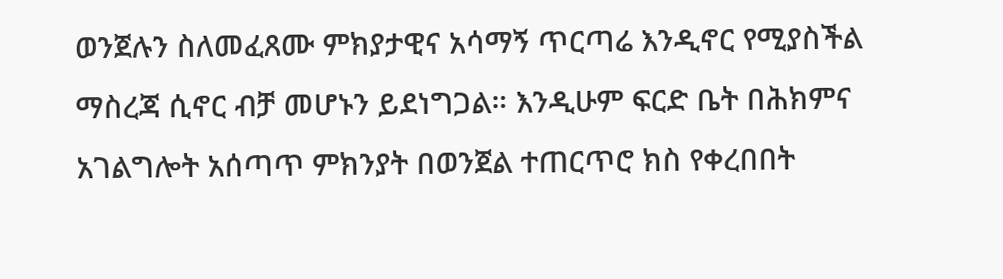ወንጀሉን ስለመፈጸሙ ምክያታዊና አሳማኝ ጥርጣሬ እንዲኖር የሚያስችል ማስረጃ ሲኖር ብቻ መሆኑን ይደነግጋል። እንዲሁም ፍርድ ቤት በሕክምና አገልግሎት አሰጣጥ ምክንያት በወንጀል ተጠርጥሮ ክስ የቀረበበት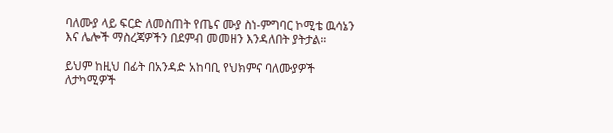ባለሙያ ላይ ፍርድ ለመስጠት የጤና ሙያ ስነ-ምግባር ኮሚቴ ዉሳኔን እና ሌሎች ማስረጃዎችን በደምብ መመዘን እንዳለበት ያትታል።

ይህም ከዚህ በፊት በአንዳድ አከባቢ የህክምና ባለሙያዎች ለታካሚዎች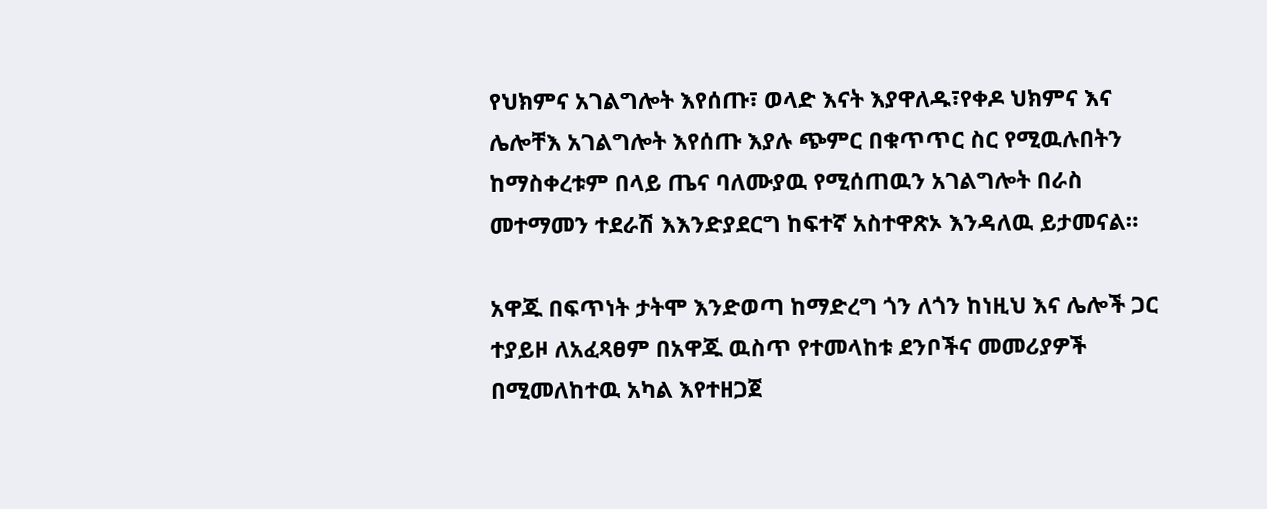የህክምና አገልግሎት እየሰጡ፣ ወላድ እናት እያዋለዱ፣የቀዶ ህክምና እና ሌሎቸእ አገልግሎት እየሰጡ እያሉ ጭምር በቁጥጥር ስር የሚዉሉበትን ከማስቀረቱም በላይ ጤና ባለሙያዉ የሚሰጠዉን አገልግሎት በራስ መተማመን ተደራሽ እእንድያደርግ ከፍተኛ አስተዋጽኦ እንዳለዉ ይታመናል።

አዋጁ በፍጥነት ታትሞ እንድወጣ ከማድረግ ጎን ለጎን ከነዚህ እና ሌሎች ጋር ተያይዞ ለአፈጻፀም በአዋጁ ዉስጥ የተመላከቱ ደንቦችና መመሪያዎች በሚመለከተዉ አካል እየተዘጋጀ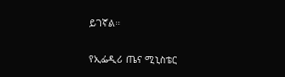ይገኛል።

የኢፌዲሪ ጤና ሚኒስቴር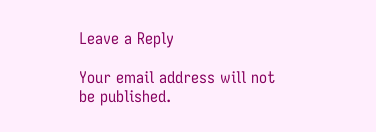Leave a Reply

Your email address will not be published.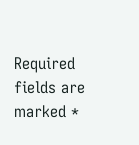Required fields are marked *